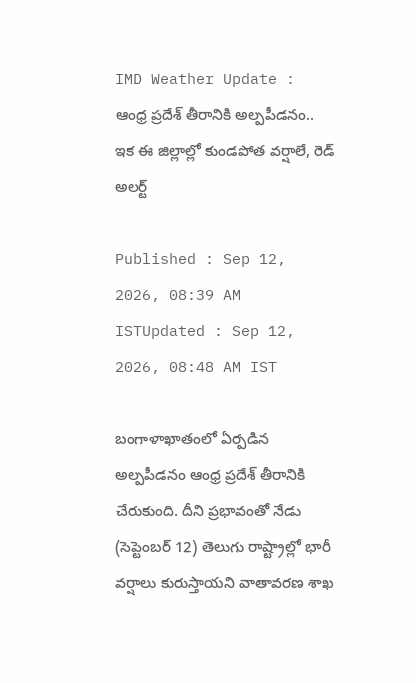IMD Weather Update : ఆంధ్ర ప్రదేశ్ తీరానికి అల్పపీడనం.. ఇక ఈ జిల్లాల్లో కుండపోత వర్షాలే, రెడ్ అలర్ట్

Published : Sep 12, 2026, 08:39 AM ISTUpdated : Sep 12, 2026, 08:48 AM IST

బంగాళాఖాతంలో ఏర్పడిన అల్పపీడనం ఆంధ్ర ప్రదేశ్ తీరానికి చేరుకుంది. దీని ప్రభావంతో నేడు (సెప్టెంబర్ 12) తెలుగు రాష్ట్రాల్లో భారీ వర్షాలు కురుస్తాయని వాతావరణ శాఖ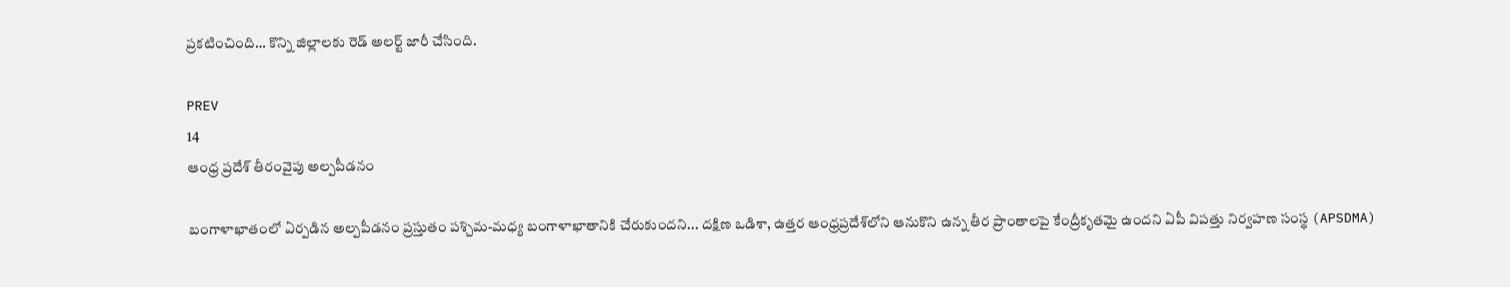ప్రకటించింది… కొన్ని జిల్లాలకు రెడ్ అలర్ట్ జారీ చేసింది.

PREV
14
ఆంధ్ర ప్రదేశ్ తీరంవైపు అల్పపీడనం

బంగాళాఖాతంలో ఏర్పడిన అల్పపీడనం ప్రస్తుతం పశ్చిమ-మధ్య బంగాళాఖాతానికి చేరుకుందని... దక్షిణ ఒడిశా, ఉత్తర ఆంధ్రప్రదేశ్‌లోని ఆనుకొని ఉన్న తీర ప్రాంతాలపై కేంద్రీకృతమై ఉందని ఏపీ విపత్తు నిర్వహణ సంస్థ (APSDMA)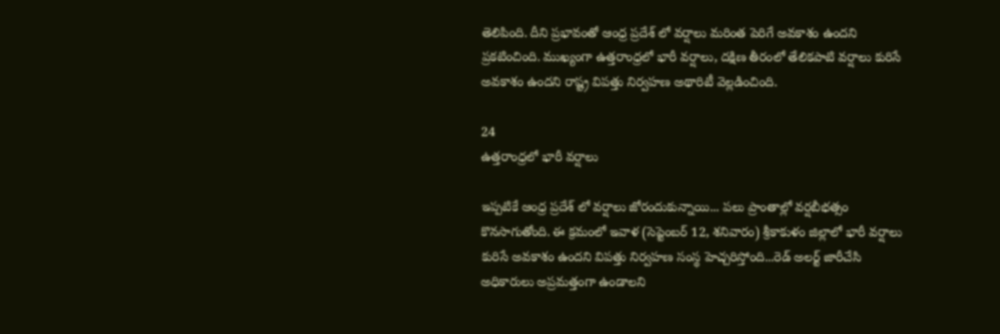తెలిపింది. దీని ప్రభావంతో ఆంధ్ర ప్రదేశ్ లో వర్షాలు మరింత పెరిగే అవకాశం ఉందని ప్రకటించింది. ముఖ్యంగా ఉత్తరాంధ్రలో భారీ వర్షాలు, దక్షిణ తీరంలో తేలికపాటి వర్షాలు కురిసే అవకాశం ఉందని రాష్ట్ర విపత్తు నిర్వహణ అథారిటీ వెల్లడించింది.

24
ఉత్తరాంధ్రలో భారీ వర్షాలు

ఇప్పటికే ఆంధ్ర ప్రదేశ్ లో వర్షాలు జోరందుకున్నాయి... పలు ప్రాంతాల్లో వర్షబీభత్సం కొనసాగుతోంది. ఈ క్రమంలో ఇవాళ (సెప్టెంబర్ 12, శనివారం) శ్రీకాకుళం జిల్లాలో భారీ వర్షాలు కురిసే అవకాశం ఉందని విపత్తు నిర్వహణ సంస్థ హెచ్చరిస్తోంది...రెడ్ అలర్ట్ జారీచేసి అధికారులు అప్రమత్తంగా ఉండాలని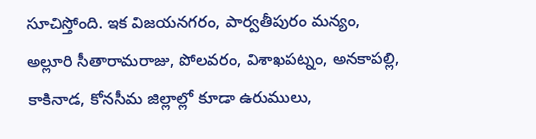సూచిస్తోంది. ఇక విజయనగరం, పార్వతీపురం మన్యం, అల్లూరి సీతారామరాజు, పోలవరం, విశాఖపట్నం, అనకాపల్లి, కాకినాడ, కోనసీమ జిల్లాల్లో కూడా ఉరుములు,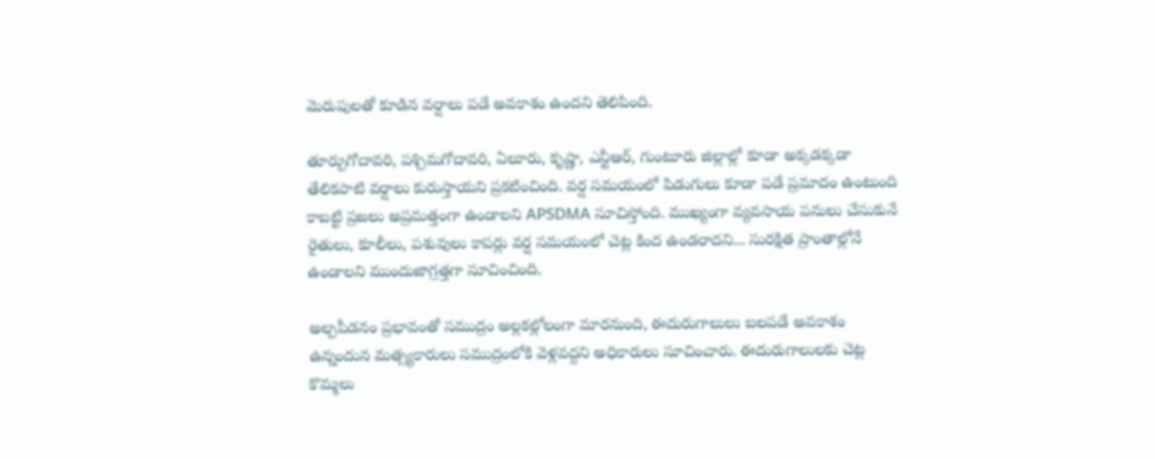మెరుపులతో కూడిన వర్షాలు పడే అవకాశం ఉందని తెలిపింది.

తూర్పుగోదావరి, పశ్చిమగోదావరి, ఏలూరు, కృష్ణా, ఎన్టీఆర్, గుంటూరు జిల్లాల్లో కూడా అక్కడక్కడా తేలికపాటి వర్షాలు కురుస్తాయని ప్రకటించింది. వర్ష సమయంలో పిడుగులు కూడా పడే ప్రమాదం ఉంటుంది కాబట్టి ప్రజలు అప్రమత్తంగా ఉండాలని APSDMA సూచిస్తోంది. ముఖ్యంగా వ్యవసాయ పనులు చేసుకునే రైతులు, కూలీలు, పశువులు కాపర్లు వర్ష సమయంలో చెట్ల కింద ఉండరాదని... సురక్షిత ప్రాంతాల్లోనే ఉండాలని ముందుజాగ్రత్తగా సూచించింది.

అల్పపీడనం ప్రభావంతో సముద్రం అల్లకల్లోలంగా మారనుంది, ఈదురుగాలులు బలపడే అవకాశం ఉన్నందున మత్స్యకారులు సముద్రంలోకి వెళ్లవద్దని అధికారులు సూచించారు. ఈదురుగాలులకు చెట్ల కొమ్మలు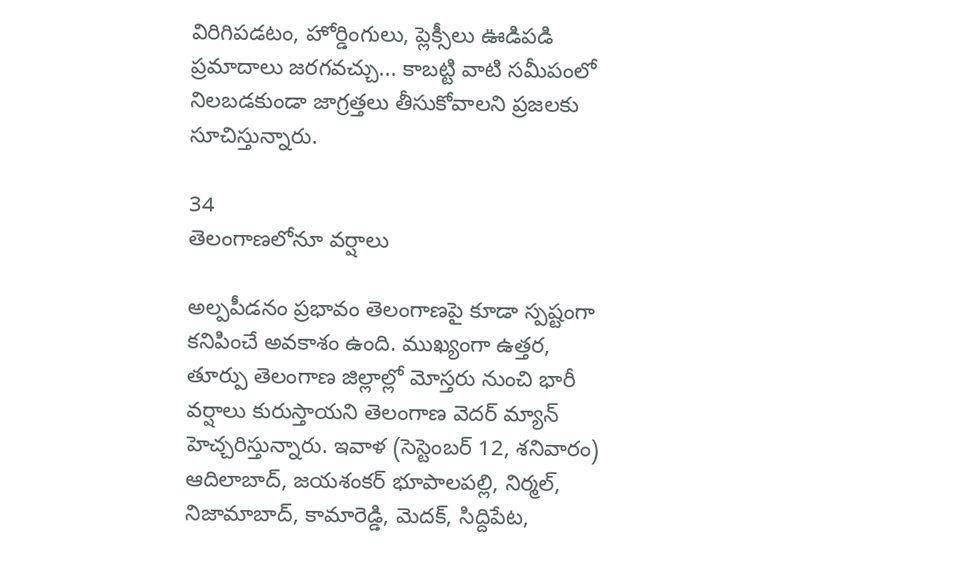విరిగిపడటం, హోర్డింగులు, ప్లెక్సీలు ఊడిపడి ప్రమాదాలు జరగవచ్చు... కాబట్టి వాటి సమీపంలో నిలబడకుండా జాగ్రత్తలు తీసుకోవాలని ప్రజలకు సూచిస్తున్నారు.

34
తెలంగాణలోనూ వర్షాలు

అల్పపీడనం ప్రభావం తెలంగాణపై కూడా స్పష్టంగా కనిపించే అవకాశం ఉంది. ముఖ్యంగా ఉత్తర, తూర్పు తెలంగాణ జిల్లాల్లో మోస్తరు నుంచి భారీ వర్షాలు కురుస్తాయని తెలంగాణ వెదర్ మ్యాన్ హెచ్చరిస్తున్నారు. ఇవాళ (సెస్టెంబర్ 12, శనివారం) ఆదిలాబాద్, జయశంకర్ భూపాలపల్లి, నిర్మల్, నిజామాబాద్, కామారెడ్డి, మెదక్, సిద్దిపేట,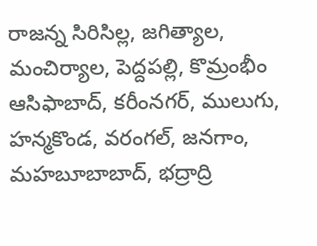రాజన్న సిరిసిల్ల, జగిత్యాల, మంచిర్యాల, పెద్దపల్లి, కొమ్రంభీం ఆసిఫాబాద్, కరీంనగర్, ములుగు, హన్మకొండ, వరంగల్, జనగాం, మహబూబాబాద్, భద్రాద్రి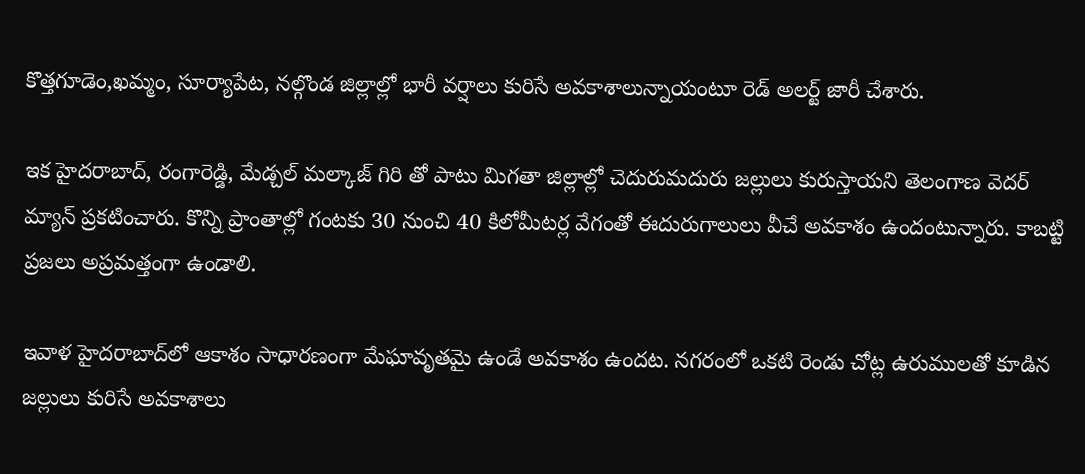కొత్తగూడెం,ఖమ్మం, సూర్యాపేట, నల్గొండ జిల్లాల్లో భారీ వర్షాలు కురిసే అవకాశాలున్నాయంటూ రెడ్ అలర్ట్ జారీ చేశారు.

ఇక హైదరాబాద్, రంగారెడ్డి, మేడ్చల్ మల్కాజ్ గిరి తో పాటు మిగతా జిల్లాల్లో చెదురుమదురు జల్లులు కురుస్తాయని తెలంగాణ వెదర్ మ్యాన్ ప్రకటించారు. కొన్ని ప్రాంతాల్లో గంటకు 30 నుంచి 40 కిలోమీటర్ల వేగంతో ఈదురుగాలులు వీచే అవకాశం ఉందంటున్నారు. కాబట్టి ప్రజలు అప్రమత్తంగా ఉండాలి.

ఇవాళ హైదరాబాద్‌లో ఆకాశం సాధారణంగా మేఘావృతమై ఉండే అవకాశం ఉందట. నగరంలో ఒకటి రెండు చోట్ల ఉరుములతో కూడిన జల్లులు కురిసే అవకాశాలు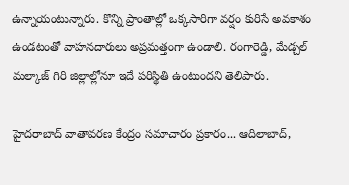ఉన్నాయంటున్నారు. కొన్ని ప్రాంతాల్లో ఒక్కసారిగా వర్షం కురిసే అవకాశం ఉండటంతో వాహనదారులు అప్రమత్తంగా ఉండాలి. రంగారెడ్డి, మేడ్చల్ మల్కాజ్ గిరి జిల్లాల్లోనూ ఇదే పరిస్థితి ఉంటుందని తెలిపారు.

హైదరాబాద్ వాతావరణ కేంద్రం సమాచారం ప్రకారం... ఆదిలాబాద్,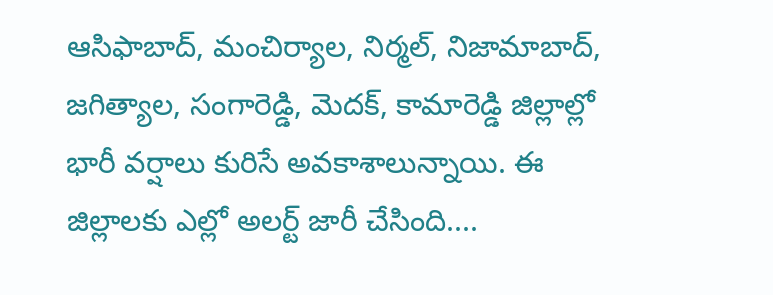ఆసిఫాబాద్, మంచిర్యాల, నిర్మల్, నిజామాబాద్, జగిత్యాల, సంగారెడ్డి, మెదక్, కామారెడ్డి జిల్లాల్లో భారీ వర్షాలు కురిసే అవకాశాలున్నాయి. ఈ జిల్లాలకు ఎల్లో అలర్ట్ జారీ చేసింది....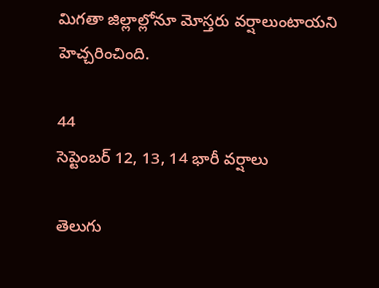మిగతా జిల్లాల్లోనూ మోస్తరు వర్షాలుంటాయని హెచ్చరించింది.

44
సెప్టెంబర్ 12, 13, 14 భారీ వర్షాలు

తెలుగు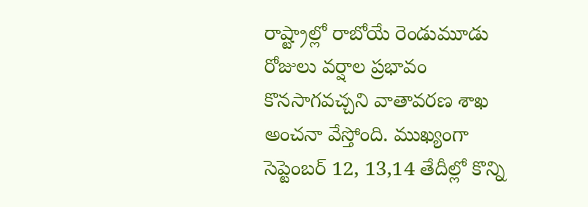రాష్ట్రాల్లో రాబోయే రెండుమూడు రోజులు వర్షాల ప్రభావం కొనసాగవచ్చని వాతావరణ శాఖ అంచనా వేస్తోంది. ముఖ్యంగా సెప్టెంబర్ 12, 13,14 తేదీల్లో కొన్ని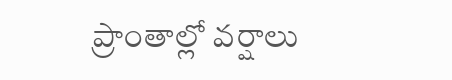ప్రాంతాల్లో వర్షాలు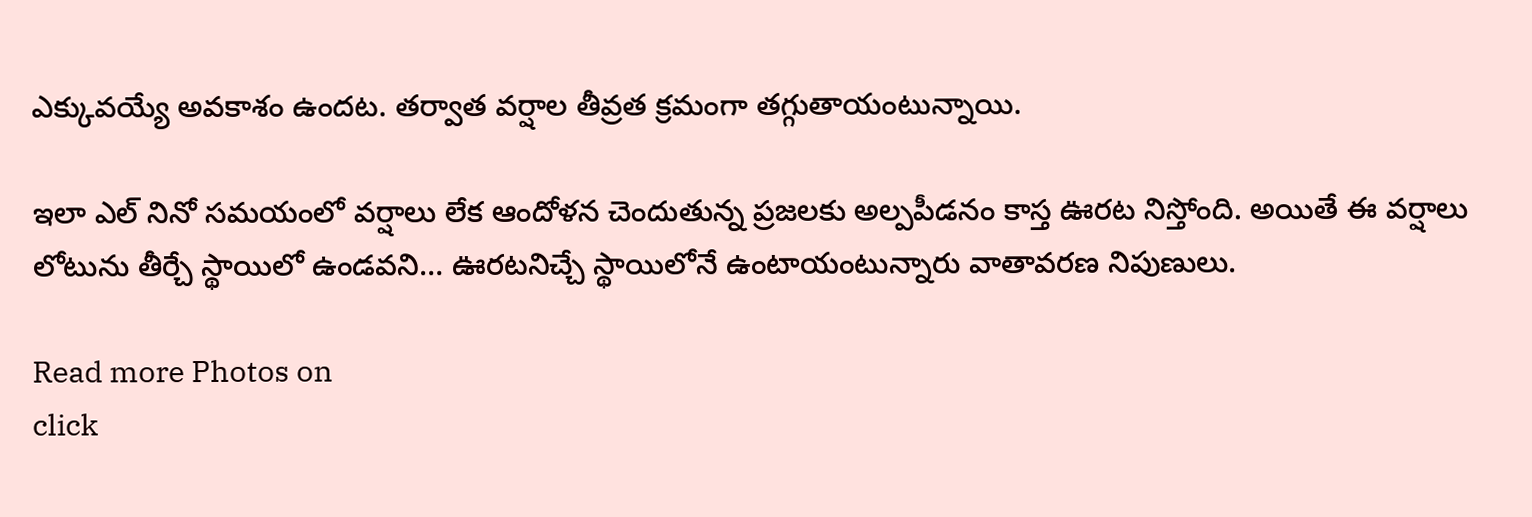ఎక్కువయ్యే అవకాశం ఉందట. తర్వాత వర్షాల తీవ్రత క్రమంగా తగ్గుతాయంటున్నాయి.

ఇలా ఎల్ నినో సమయంలో వర్షాలు లేక ఆందోళన చెందుతున్న ప్రజలకు అల్పపీడనం కాస్త ఊరట నిస్తోంది. అయితే ఈ వర్షాలు లోటును తీర్చే స్థాయిలో ఉండవని… ఊరటనిచ్చే స్థాయిలోనే ఉంటాయంటున్నారు వాతావరణ నిపుణులు.

Read more Photos on
click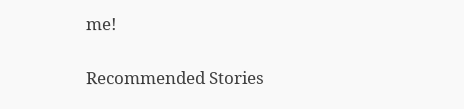me!

Recommended Stories